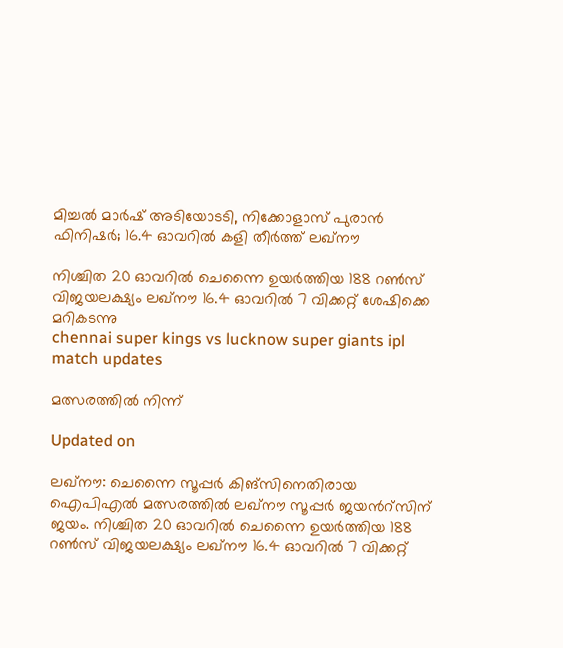മിച്ചൽ മാർഷ് അടിയോടടി, നിക്കോളാസ് പുരാൻ ഫിനിഷർ; 16.4 ഓവറിൽ കളി തീർത്ത് ലഖ്നൗ

നിശ്ചിത 20 ഓവറിൽ ചെന്നൈ ഉയർത്തിയ 188 റൺസ് വിജയലക്ഷ‍്യം ലഖ്നൗ 16.4 ഓവറിൽ 7 വിക്കറ്റ് ശേഷിക്കെ മറികടന്നു
chennai super kings vs lucknow super giants ipl match updates

മത്സരത്തിൽ നിന്ന്

Updated on

ലഖ്നൗ: ചെന്നൈ സൂപ്പർ കിങ്സിനെതിരായ ഐപിഎൽ മത്സരത്തിൽ ലഖ്നൗ സൂപ്പർ ജയന്‍റ്സിന് ജയം. നിശ്ചിത 20 ഓവറിൽ ചെന്നൈ ഉയർത്തിയ 188 റൺസ് വിജയലക്ഷ‍്യം ലഖ്നൗ 16.4 ഓവറിൽ 7 വിക്കറ്റ്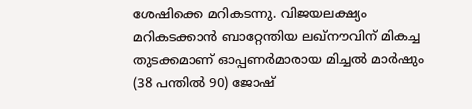ശേഷിക്കെ മറികടന്നു. വിജയലക്ഷ‍്യം മറികടക്കാൻ ബാറ്റേന്തിയ ലഖ്നൗവിന് മികച്ച തുടക്കമാണ് ഓപ്പണർമാരായ മിച്ചൽ മാർഷും (38 പന്തിൽ 90) ജോഷ്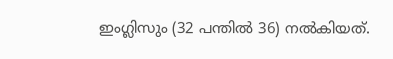ഇംഗ്ലിസും (32 പന്തിൽ 36) നൽകിയത്.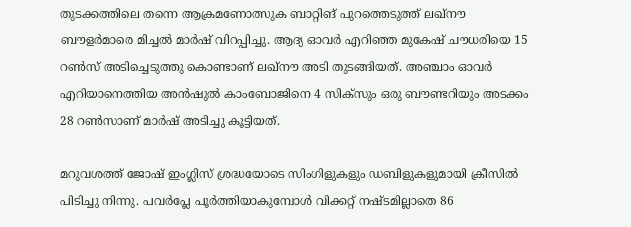തുടക്കത്തിലെ തന്നെ ആക്രമണോത്സുക ബാറ്റിങ് പുറത്തെടുത്ത് ലഖ്നൗ ബൗളർമാരെ മിച്ചൽ മാർഷ് വിറപ്പിച്ചു. ആദ‍്യ ഓവർ എറിഞ്ഞ മുകേഷ് ചൗധരിയെ 15 റൺസ് അടിച്ചെടുത്തു കൊണ്ടാണ് ലഖ്നൗ അടി തുടങ്ങിയത്. അഞ്ചാം ഓവർ എറിയാനെത്തിയ അൻഷുൽ കാംബോജിനെ 4 സിക്സും ഒരു ബൗണ്ടറിയും അടക്കം 28 റൺസാണ് മാർഷ് അടിച്ചു കൂട്ടിയത്.

മറുവശത്ത് ജോഷ് ഇംഗ്ലിസ് ശ്രദ്ധയോടെ സിംഗിളുകളും ഡബിളുകളുമായി ക്രീസിൽ പിടിച്ചു നിന്നു. പവർപ്ലേ പൂർത്തിയാകുമ്പോൾ വിക്കറ്റ് നഷ്ടമില്ലാതെ 86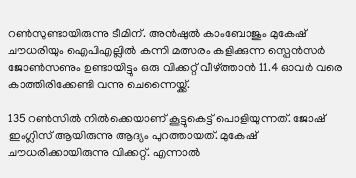റൺസുണ്ടായിരുന്നു ടീമിന്. അൻഷുൽ കാംബോജും മുകേഷ് ചൗധരിയും ഐപിഎല്ലിൽ കന്നി മത്സരം കളിക്കുന്ന സ്പെൻസർ ജോൺ‌സണും ഉണ്ടായിട്ടും ഒരു വിക്കറ്റ് വീഴ്ത്താൻ 11.4 ഓവർ വരെ കാത്തിരിക്കേണ്ടി വന്നു ചെന്നൈയ്ക്ക്.

135 റൺസിൽ നിൽക്കെയാണ് കൂട്ടുകെട്ട് പൊളിയുന്നത്. ജോഷ് ഇംഗ്ലിസ് ആയിരുന്നു ആദ‍്യം പുറത്തായത്. മുകേഷ് ചൗധരിക്കായിരുന്നു വിക്കറ്റ്. എന്നാൽ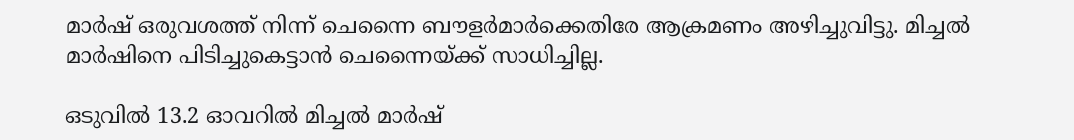മാർഷ് ഒരുവശത്ത് നിന്ന് ചെന്നൈ ബൗളർമാർക്കെതിരേ ആക്രമണം അഴിച്ചുവിട്ടു. മിച്ചൽ മാർഷിനെ പിടിച്ചുകെട്ടാൻ ചെന്നൈയ്ക്ക് സാധിച്ചില്ല.

ഒടുവിൽ 13.2 ഓവറിൽ മിച്ചൽ മാർഷ്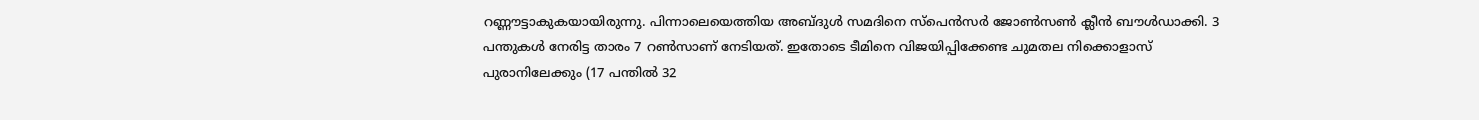റണ്ണൗട്ടാകുകയായിരുന്നു. പിന്നാലെയെത്തിയ അബ്ദുൾ സമദിനെ സ്പെൻസർ ജോൺസൺ ക്ലീൻ ബൗൾഡാക്കി. 3 പന്തുകൾ നേരിട്ട താരം 7 റൺസാണ് നേടിയത്. ഇതോടെ ടീമിനെ വിജയിപ്പിക്കേണ്ട ചുമതല നിക്കൊളാസ് പുരാനിലേക്കും (17 പന്തിൽ 32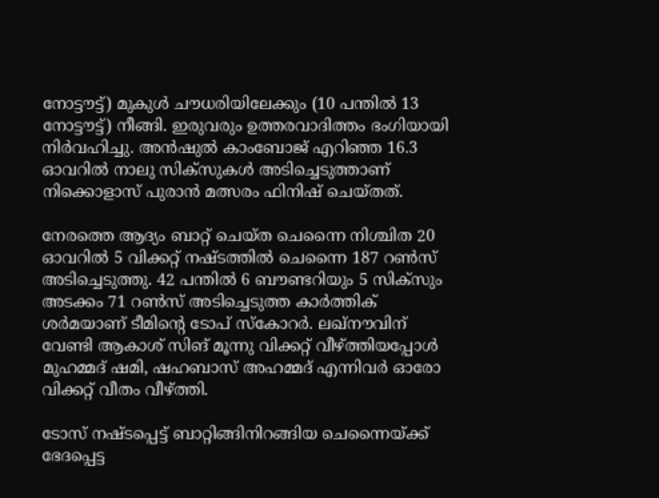നോട്ടൗട്ട്) മുകുൾ ചൗധരിയിലേക്കും (10 പന്തിൽ 13 നോട്ടൗട്ട്) നീങ്ങി. ഇരുവരും ഉത്തരവാദിത്തം ഭംഗിയായി നിർവഹിച്ചു. അൻഷുൽ കാംബോജ് എറിഞ്ഞ 16.3 ഓവറിൽ നാലു സിക്സുകൾ അടിച്ചെടുത്താണ് നിക്കൊളാസ് പുരാൻ മത്സരം ഫിനിഷ് ചെയ്തത്.

നേരത്തെ ആദ‍്യം ബാറ്റ് ചെയ്ത ചെന്നൈ നിശ്ചിത 20 ഓവറിൽ 5 വിക്കറ്റ് നഷ്ടത്തിൽ ചെന്നൈ 187 റൺസ് അടിച്ചെടുത്തു. 42 പന്തിൽ 6 ബൗണ്ടറിയും 5 സിക്സും അടക്കം 71 റൺസ് അടിച്ചെടുത്ത കാർത്തിക് ശർമയാണ് ടീമിന്‍റെ ടോപ് സ്കോറർ. ലഖ്നൗവിന് വേണ്ടി ആകാശ് സിങ് മൂന്നു വിക്കറ്റ് വീഴ്ത്തിയപ്പോൾ മുഹമ്മദ് ഷമി, ഷഹബാസ് അഹമ്മദ് എന്നിവർ ഓരോ വിക്കറ്റ് വീതം വീഴ്ത്തി.

ടോസ് നഷ്ടപ്പെട്ട് ബാറ്റിങ്ങിനിറങ്ങിയ ചെന്നൈയ്ക്ക് ഭേദപ്പെട്ട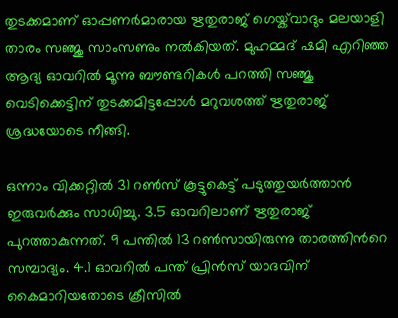തുടക്കമാണ് ഓപ്പണർമാരായ ഋതുരാജ് ഗെയ്ക്‌വാദും മലയാളി താരം സഞ്ജു സാംസണും നൽകിയത്. മുഹമ്മദ് ഷമി എറിഞ്ഞ ആദ‍്യ ഓവറിൽ മൂന്നു ബൗണ്ടറികൾ പറത്തി സഞ്ജു വെടിക്കെട്ടിന് തുടക്കമിട്ടപ്പോൾ മറുവശത്ത് ഋതുരാജ് ശ്രദ്ധയോടെ നീങ്ങി.

ഒന്നാം വിക്കറ്റിൽ 31 റൺസ് കൂട്ടുകെട്ട് പടുത്തുയർത്താൻ ഇരുവർക്കും സാധിച്ചു. 3.5 ഓവറിലാണ് ഋതുരാജ് പുറത്താകുന്നത്. 9 പന്തിൽ 13 റൺസായിരുന്നു താരത്തിന്‍റെ സമ്പാദ‍്യം. 4.1 ഓവറിൽ പന്ത് പ്രിൻസ് യാദവിന് കൈമാറിയതോടെ ക്രീസിൽ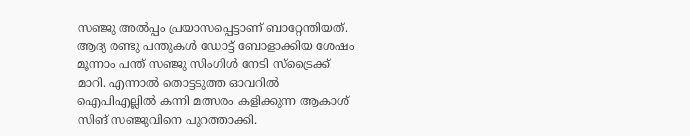സഞ്ജു അൽ‌പ്പം പ്രയാസപ്പെട്ടാണ് ബാറ്റേന്തിയത്. ആദ‍്യ രണ്ടു പന്തുകൾ ഡോട്ട് ബോളാക്കിയ ശേഷം മൂന്നാം പന്ത് സഞ്ജു സിംഗിൾ നേടി സ്ട്രൈക്ക് മാറി. എന്നാൽ തൊട്ടടുത്ത ഓവറിൽ ഐപിഎല്ലിൽ കന്നി മത്സരം കളിക്കുന്ന ആകാശ് സിങ് സഞ്ജുവിനെ പുറത്താക്കി.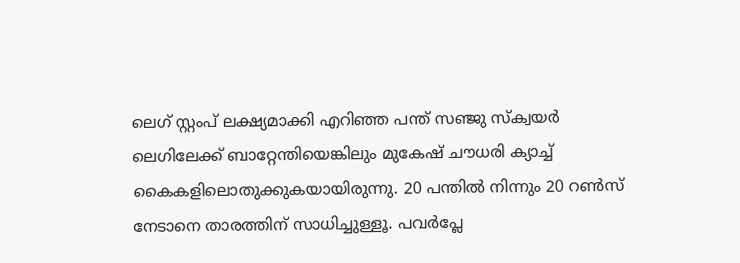ലെഗ് സ്റ്റംപ് ലക്ഷ‍്യമാക്കി എറിഞ്ഞ പന്ത് സഞ്ജു സ്ക്വയർ ലെഗിലേക്ക് ബാറ്റേന്തിയെങ്കിലും മുകേഷ് ചൗധരി ക‍്യാച്ച് കൈകളിലൊതുക്കുകയായിരുന്നു. 20 പന്തിൽ നിന്നും 20 റൺസ് നേടാനെ താരത്തിന് സാധിച്ചുള്ളൂ. പവർപ്ലേ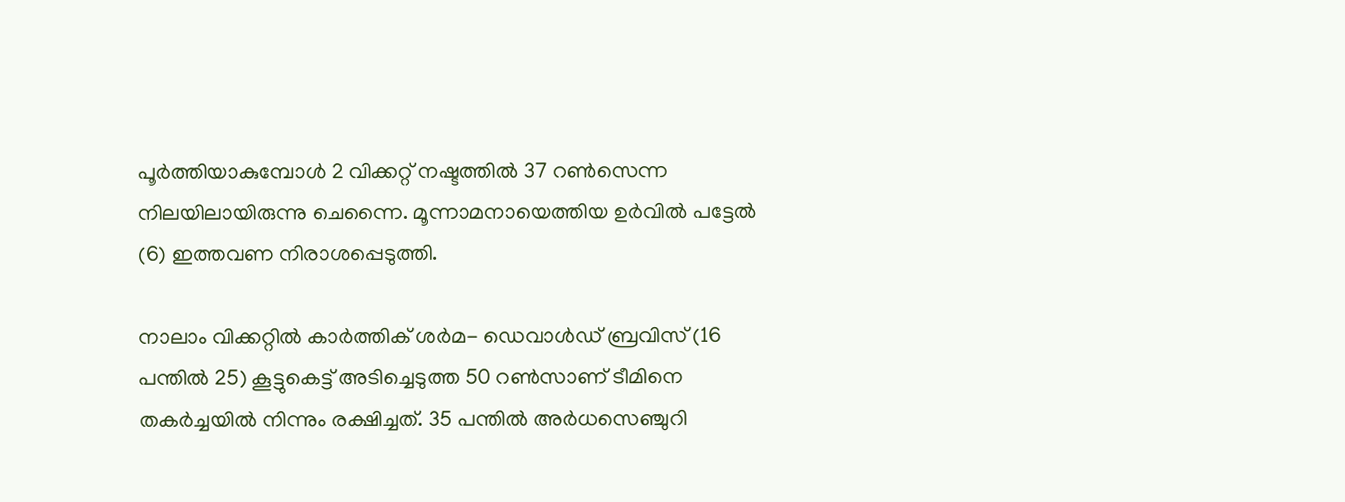പൂർത്തിയാകുമ്പോൾ 2 വിക്കറ്റ് നഷ്ടത്തിൽ 37 റൺസെന്ന നിലയിലായിരുന്നു ചെന്നൈ. മൂന്നാമനായെത്തിയ ഉർവിൽ പട്ടേൽ (6) ഇത്തവണ നിരാശപ്പെടുത്തി.

നാലാം വിക്കറ്റിൽ കാർത്തിക് ശർമ- ഡെവാൾഡ് ബ്രവിസ് (16 പന്തിൽ 25) കൂട്ടുകെട്ട് അടിച്ചെടുത്ത 50 റൺസാണ് ടീമിനെ തകർച്ചയിൽ നിന്നും രക്ഷിച്ചത്. 35 പന്തിൽ അർധസെഞ്ചുറി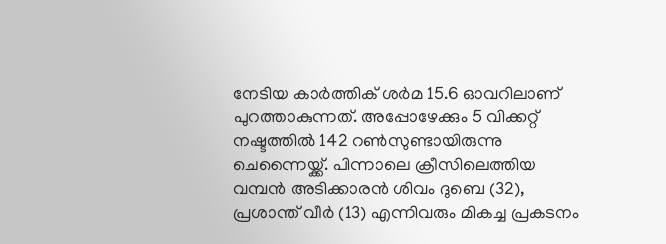നേടിയ കാർത്തിക് ശർമ 15.6 ഓവറിലാണ് പുറത്താകുന്നത്. അപ്പോഴേക്കും 5 വിക്കറ്റ് നഷ്ടത്തിൽ 142 റൺസുണ്ടായിരുന്നു ചെന്നൈയ്ക്ക്. പിന്നാലെ ക്രീസിലെത്തിയ വമ്പൻ അടിക്കാരൻ ശിവം ദുബെ (32), പ്രശാന്ത് വീർ (13) എന്നിവരും മികച്ച പ്രകടനം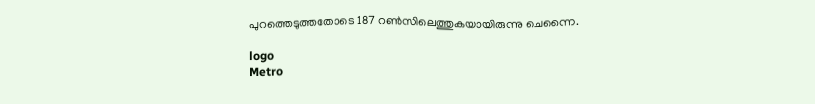പുറത്തെടുത്തതോടെ 187 റൺസിലെത്തുക‍യായിരുന്നു ചെന്നൈ.

logo
Metro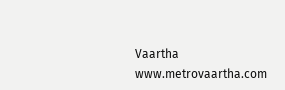Vaartha
www.metrovaartha.com